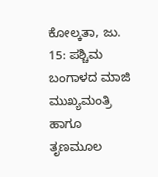ಕೋಲ್ಕತಾ, ಜು. 15: ಪಶ್ಚಿಮ ಬಂಗಾಳದ ಮಾಜಿ ಮುಖ್ಯಮಂತ್ರಿ ಹಾಗೂ ತೃಣಮೂಲ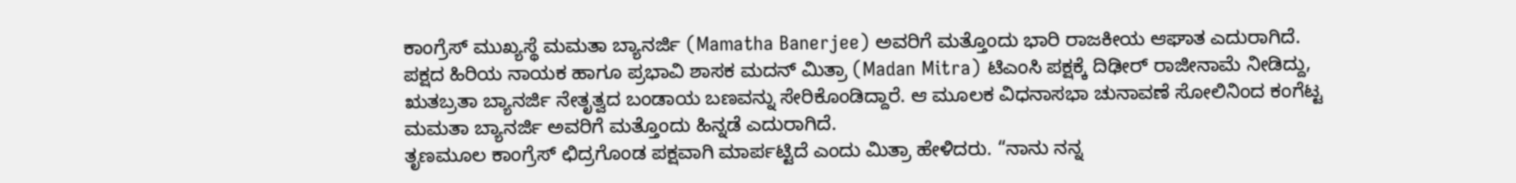ಕಾಂಗ್ರೆಸ್ ಮುಖ್ಯಸ್ಥೆ ಮಮತಾ ಬ್ಯಾನರ್ಜಿ (Mamatha Banerjee) ಅವರಿಗೆ ಮತ್ತೊಂದು ಭಾರಿ ರಾಜಕೀಯ ಆಘಾತ ಎದುರಾಗಿದೆ. ಪಕ್ಷದ ಹಿರಿಯ ನಾಯಕ ಹಾಗೂ ಪ್ರಭಾವಿ ಶಾಸಕ ಮದನ್ ಮಿತ್ರಾ (Madan Mitra) ಟಿಎಂಸಿ ಪಕ್ಷಕ್ಕೆ ದಿಢೀರ್ ರಾಜೀನಾಮೆ ನೀಡಿದ್ದು, ಋತಬ್ರತಾ ಬ್ಯಾನರ್ಜಿ ನೇತೃತ್ವದ ಬಂಡಾಯ ಬಣವನ್ನು ಸೇರಿಕೊಂಡಿದ್ದಾರೆ. ಆ ಮೂಲಕ ವಿಧನಾಸಭಾ ಚುನಾವಣೆ ಸೋಲಿನಿಂದ ಕಂಗೆಟ್ಟ ಮಮತಾ ಬ್ಯಾನರ್ಜಿ ಅವರಿಗೆ ಮತ್ತೊಂದು ಹಿನ್ನಡೆ ಎದುರಾಗಿದೆ.
ತೃಣಮೂಲ ಕಾಂಗ್ರೆಸ್ ಛಿದ್ರಗೊಂಡ ಪಕ್ಷವಾಗಿ ಮಾರ್ಪಟ್ಟಿದೆ ಎಂದು ಮಿತ್ರಾ ಹೇಳಿದರು. “ನಾನು ನನ್ನ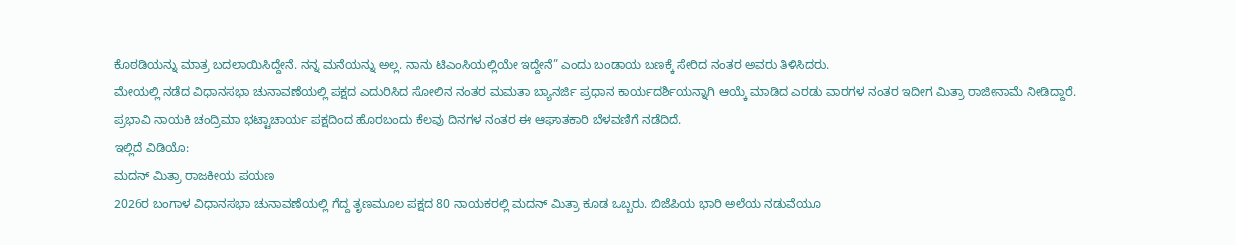ಕೊಠಡಿಯನ್ನು ಮಾತ್ರ ಬದಲಾಯಿಸಿದ್ದೇನೆ. ನನ್ನ ಮನೆಯನ್ನು ಅಲ್ಲ. ನಾನು ಟಿಎಂಸಿಯಲ್ಲಿಯೇ ಇದ್ದೇನೆ” ಎಂದು ಬಂಡಾಯ ಬಣಕ್ಕೆ ಸೇರಿದ ನಂತರ ಅವರು ತಿಳಿಸಿದರು.
ಮೇಯಲ್ಲಿ ನಡೆದ ವಿಧಾನಸಭಾ ಚುನಾವಣೆಯಲ್ಲಿ ಪಕ್ಷದ ಎದುರಿಸಿದ ಸೋಲಿನ ನಂತರ ಮಮತಾ ಬ್ಯಾನರ್ಜಿ ಪ್ರಧಾನ ಕಾರ್ಯದರ್ಶಿಯನ್ನಾಗಿ ಆಯ್ಕೆ ಮಾಡಿದ ಎರಡು ವಾರಗಳ ನಂತರ ಇದೀಗ ಮಿತ್ರಾ ರಾಜೀನಾಮೆ ನೀಡಿದ್ದಾರೆ. ಪ್ರಭಾವಿ ನಾಯಕಿ ಚಂದ್ರಿಮಾ ಭಟ್ಟಾಚಾರ್ಯ ಪಕ್ಷದಿಂದ ಹೊರಬಂದು ಕೆಲವು ದಿನಗಳ ನಂತರ ಈ ಆಘಾತಕಾರಿ ಬೆಳವಣಿಗೆ ನಡೆದಿದೆ.
ಇಲ್ಲಿದೆ ವಿಡಿಯೊ:
ಮದನ್ ಮಿತ್ರಾ ರಾಜಕೀಯ ಪಯಣ
2026ರ ಬಂಗಾಳ ವಿಧಾನಸಭಾ ಚುನಾವಣೆಯಲ್ಲಿ ಗೆದ್ದ ತೃಣಮೂಲ ಪಕ್ಷದ 80 ನಾಯಕರಲ್ಲಿ ಮದನ್ ಮಿತ್ರಾ ಕೂಡ ಒಬ್ಬರು. ಬಿಜೆಪಿಯ ಭಾರಿ ಅಲೆಯ ನಡುವೆಯೂ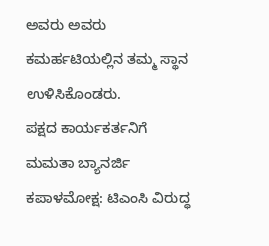ಅವರು ಅವರು ಕಮರ್ಹಟಿಯಲ್ಲಿನ ತಮ್ಮ ಸ್ಥಾನ ಉಳಿಸಿಕೊಂಡರು.
ಪಕ್ಷದ ಕಾರ್ಯಕರ್ತನಿಗೆ ಮಮತಾ ಬ್ಯಾನರ್ಜಿ ಕಪಾಳಮೋಕ್ಷ: ಟಿಎಂಸಿ ವಿರುದ್ಧ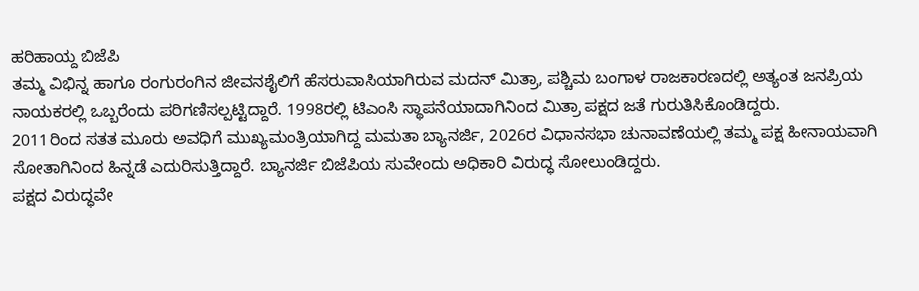ಹರಿಹಾಯ್ದ ಬಿಜೆಪಿ
ತಮ್ಮ ವಿಭಿನ್ನ ಹಾಗೂ ರಂಗುರಂಗಿನ ಜೀವನಶೈಲಿಗೆ ಹೆಸರುವಾಸಿಯಾಗಿರುವ ಮದನ್ ಮಿತ್ರಾ, ಪಶ್ಚಿಮ ಬಂಗಾಳ ರಾಜಕಾರಣದಲ್ಲಿ ಅತ್ಯಂತ ಜನಪ್ರಿಯ ನಾಯಕರಲ್ಲಿ ಒಬ್ಬರೆಂದು ಪರಿಗಣಿಸಲ್ಪಟ್ಟಿದ್ದಾರೆ. 1998ರಲ್ಲಿ ಟಿಎಂಸಿ ಸ್ಥಾಪನೆಯಾದಾಗಿನಿಂದ ಮಿತ್ರಾ ಪಕ್ಷದ ಜತೆ ಗುರುತಿಸಿಕೊಂಡಿದ್ದರು.
2011ರಿಂದ ಸತತ ಮೂರು ಅವಧಿಗೆ ಮುಖ್ಯಮಂತ್ರಿಯಾಗಿದ್ದ ಮಮತಾ ಬ್ಯಾನರ್ಜಿ, 2026ರ ವಿಧಾನಸಭಾ ಚುನಾವಣೆಯಲ್ಲಿ ತಮ್ಮ ಪಕ್ಷ ಹೀನಾಯವಾಗಿ ಸೋತಾಗಿನಿಂದ ಹಿನ್ನಡೆ ಎದುರಿಸುತ್ತಿದ್ದಾರೆ. ಬ್ಯಾನರ್ಜಿ ಬಿಜೆಪಿಯ ಸುವೇಂದು ಅಧಿಕಾರಿ ವಿರುದ್ಧ ಸೋಲುಂಡಿದ್ದರು.
ಪಕ್ಷದ ವಿರುದ್ಧವೇ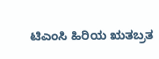ಟಿಎಂಸಿ ಹಿರಿಯ ಋತಬ್ರತ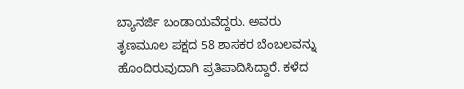ಬ್ಯಾನರ್ಜಿ ಬಂಡಾಯವೆದ್ದರು. ಅವರು ತೃಣಮೂಲ ಪಕ್ಷದ 58 ಶಾಸಕರ ಬೆಂಬಲವನ್ನು ಹೊಂದಿರುವುದಾಗಿ ಪ್ರತಿಪಾದಿಸಿದ್ದಾರೆ. ಕಳೆದ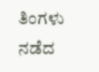ತಿಂಗಳು ನಡೆದ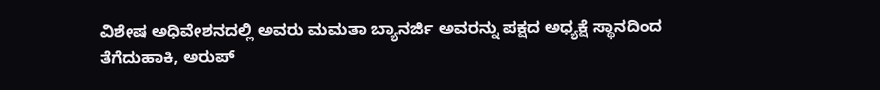ವಿಶೇಷ ಅಧಿವೇಶನದಲ್ಲಿ ಅವರು ಮಮತಾ ಬ್ಯಾನರ್ಜಿ ಅವರನ್ನು ಪಕ್ಷದ ಅಧ್ಯಕ್ಷೆ ಸ್ಥಾನದಿಂದ ತೆಗೆದುಹಾಕಿ, ಅರುಪ್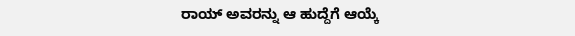ರಾಯ್ ಅವರನ್ನು ಆ ಹುದ್ದೆಗೆ ಆಯ್ಕೆ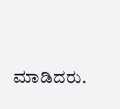ಮಾಡಿದರು.